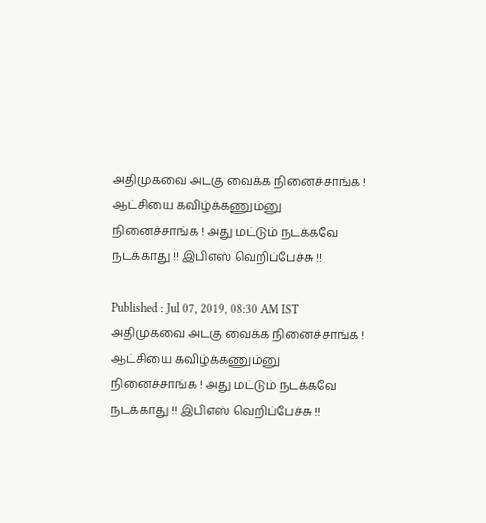அதிமுகவை அடகு வைக்க நினைச்சாங்க ! ஆட்சியை கவிழ்க்கணும்னு நினைச்சாங்க ! அது மட்டும் நடக்கவே நடக்காது !! இபிஎஸ் வெறிப்பேச்சு !!

Published : Jul 07, 2019, 08:30 AM IST
அதிமுகவை அடகு வைக்க நினைச்சாங்க ! ஆட்சியை கவிழ்க்கணும்னு நினைச்சாங்க ! அது மட்டும் நடக்கவே நடக்காது !! இபிஎஸ் வெறிப்பேச்சு !!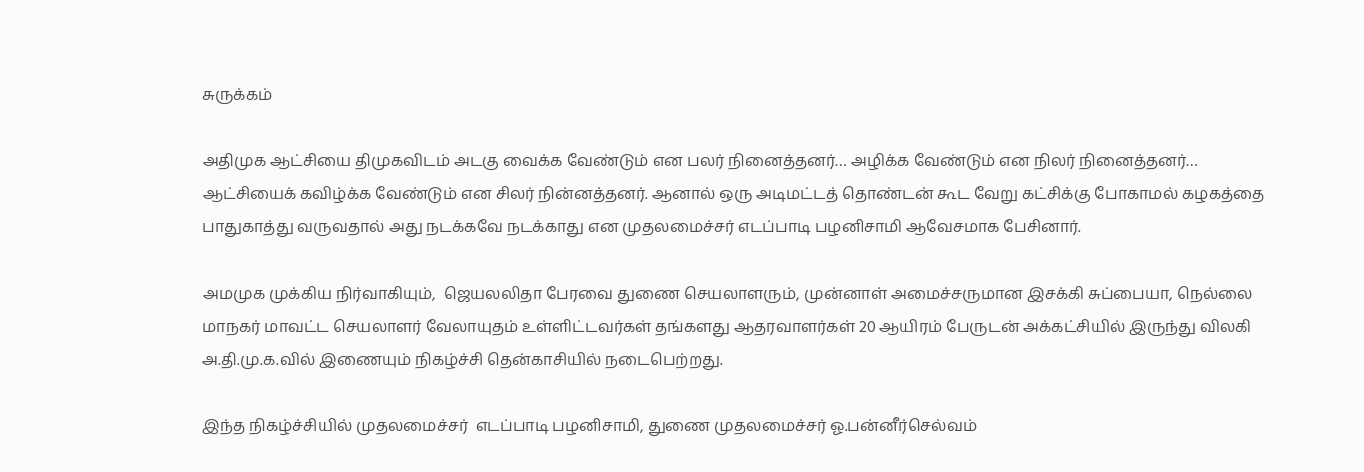சுருக்கம்

அதிமுக ஆட்சியை திமுகவிடம் அடகு வைக்க வேண்டும் என பலர் நினைத்தனர்… அழிக்க வேண்டும் என நிலர் நினைத்தனர்… ஆட்சியைக் கவிழ்க்க வேண்டும் என சிலர் நின்னத்தனர். ஆனால் ஒரு அடிமட்டத் தொண்டன் கூட வேறு கட்சிக்கு போகாமல் கழகத்தை பாதுகாத்து வருவதால் அது நடக்கவே நடக்காது என முதலமைச்சர் எடப்பாடி பழனிசாமி ஆவேசமாக பேசினார்.

அமமுக முக்கிய நிர்வாகியும்,  ஜெயலலிதா பேரவை துணை செயலாளரும், முன்னாள் அமைச்சருமான இசக்கி சுப்பையா, நெல்லை மாநகர் மாவட்ட செயலாளர் வேலாயுதம் உள்ளிட்டவர்கள் தங்களது ஆதரவாளர்கள் 20 ஆயிரம் பேருடன் அக்கட்சியில் இருந்து விலகி அ.தி.மு.க.வில் இணையும் நிகழ்ச்சி தென்காசியில் நடைபெற்றது.

இந்த நிகழ்ச்சியில் முதலமைச்சர்  எடப்பாடி பழனிசாமி, துணை முதலமைச்சர் ஓ.பன்னீர்செல்வம்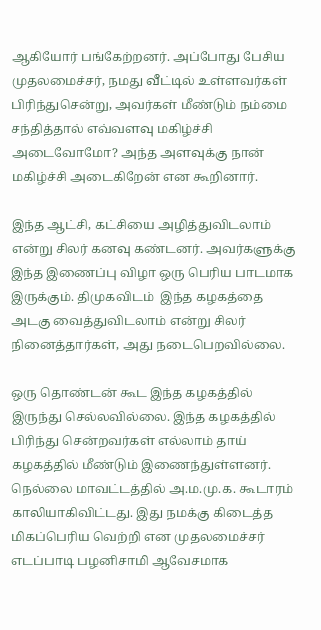ஆகியோர் பங்கேற்றனர். அப்போது பேசிய முதலமைச்சர், நமது வீட்டில் உள்ளவர்கள் பிரிந்துசென்று, அவர்கள் மீண்டும் நம்மை சந்தித்தால் எவ்வளவு மகிழ்ச்சி அடைவோமோ? அந்த அளவுக்கு நான் மகிழ்ச்சி அடைகிறேன் என கூறினார்.

இந்த ஆட்சி, கட்சியை அழித்துவிடலாம் என்று சிலர் கனவு கண்டனர். அவர்களுக்கு இந்த இணைப்பு விழா ஒரு பெரிய பாடமாக இருக்கும். திமுகவிடம்  இந்த கழகத்தை அடகு வைத்துவிடலாம் என்று சிலர் நினைத்தார்கள், அது நடைபெறவில்லை.

ஒரு தொண்டன் கூட இந்த கழகத்தில் இருந்து செல்லவில்லை. இந்த கழகத்தில் பிரிந்து சென்றவர்கள் எல்லாம் தாய் கழகத்தில் மீண்டும் இணைந்துள்ளனர். நெல்லை மாவட்டத்தில் அ.ம.மு.க. கூடாரம் காலியாகிவிட்டது. இது நமக்கு கிடைத்த மிகப்பெரிய வெற்றி என முதலமைச்சர் எடப்பாடி பழனிசாமி ஆவேசமாக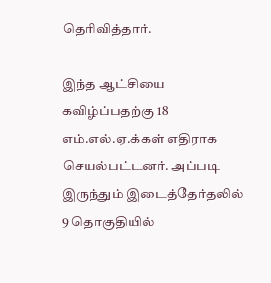தெரிவித்தார்.

இந்த ஆட்சியை கவிழ்ப்பதற்கு 18 எம்.எல்.ஏ.க்கள் எதிராக செயல்பட்டனர். அப்படி இருந்தும் இடைத்தேர்தலில் 9 தொகுதியில்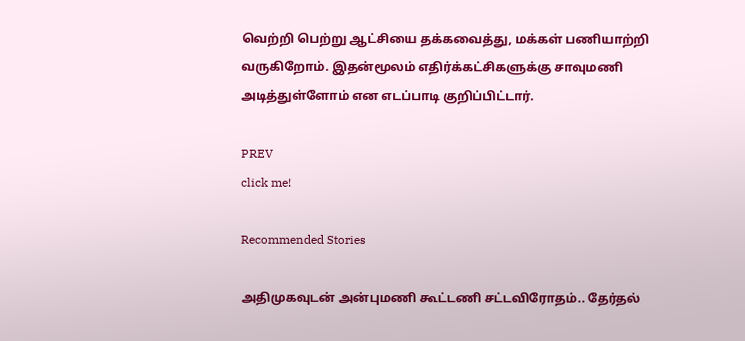வெற்றி பெற்று ஆட்சியை தக்கவைத்து, மக்கள் பணியாற்றி வருகிறோம். இதன்மூலம் எதிர்க்கட்சிகளுக்கு சாவுமணி அடித்துள்ளோம் என எடப்பாடி குறிப்பிட்டார்.

PREV
click me!

Recommended Stories

அதிமுகவுடன் அன்புமணி கூட்டணி சட்டவிரோதம்.. தேர்தல்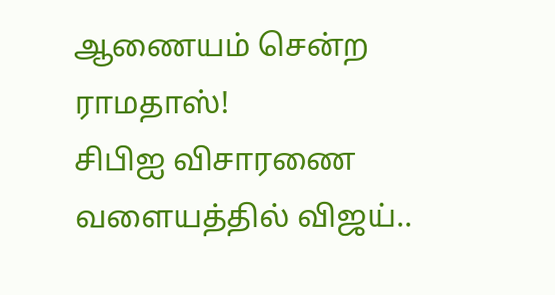ஆணையம் சென்ற ராமதாஸ்!
சிபிஐ விசாரணை வளையத்தில் விஜய்..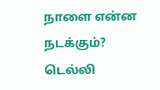நாளை என்ன நடக்கும்? டெல்லி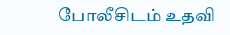போலீசிடம் உதவி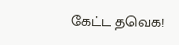கேட்ட தவெக!